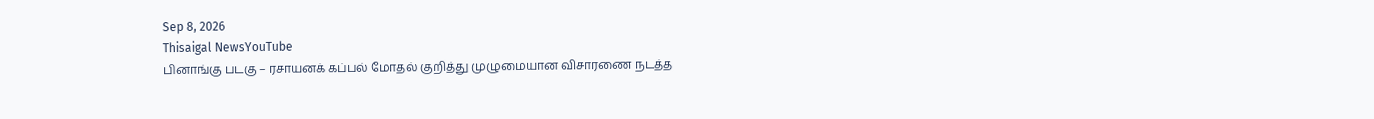Sep 8, 2026
Thisaigal NewsYouTube
பினாங்கு படகு – ரசாயனக் கப்பல் மோதல் குறித்து முழுமையான விசாரணை நடத்த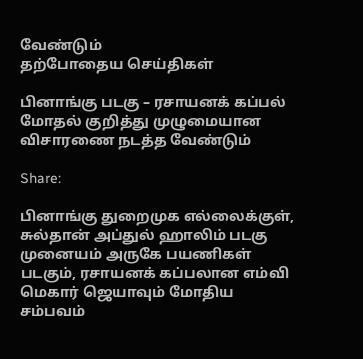வேண்டும்
தற்போதைய செய்திகள்

பினாங்கு படகு – ரசாயனக் கப்பல் மோதல் குறித்து முழுமையான விசாரணை நடத்த வேண்டும்

Share:

பினாங்கு துறைமுக எல்லைக்குள், சுல்தான் அப்துல் ஹாலிம் படகு முனையம் அருகே பயணிகள் படகும், ரசாயனக் கப்பலான எம்வி மெகார் ஜெயாவும் மோதிய சம்பவம்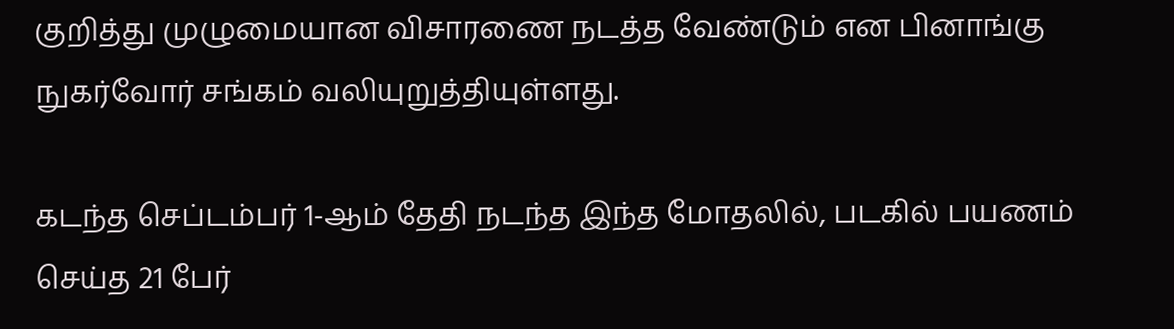குறித்து முழுமையான விசாரணை நடத்த வேண்டும் என பினாங்கு நுகர்வோர் சங்கம் வலியுறுத்தியுள்ளது.

கடந்த செப்டம்பர் 1-ஆம் தேதி நடந்த இந்த மோதலில், படகில் பயணம் செய்த 21 பேர்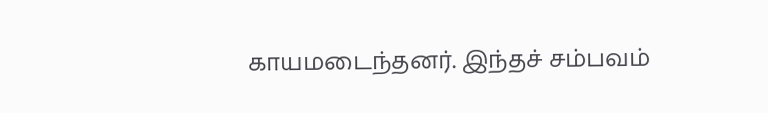காயமடைந்தனர். இந்தச் சம்பவம்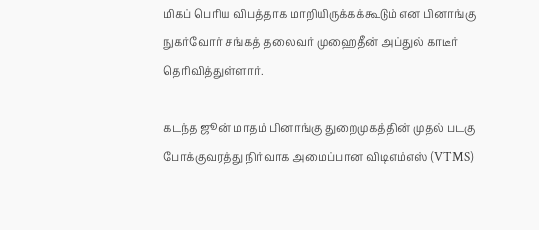மிகப் பெரிய விபத்தாக மாறியிருக்கக்கூடும் என பினாங்கு நுகர்வோர் சங்கத் தலைவர் முஹைதீன் அப்துல் காடீர் தெரிவித்துள்ளார்.

கடந்த ஜூன் மாதம் பினாங்கு துறைமுகத்தின் முதல் படகு போக்குவரத்து நிர்வாக அமைப்பான விடிஎம்எஸ் (VTMS)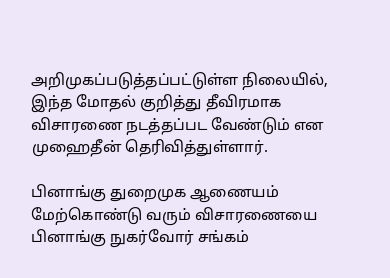அறிமுகப்படுத்தப்பட்டுள்ள நிலையில், இந்த மோதல் குறித்து தீவிரமாக விசாரணை நடத்தப்பட வேண்டும் என முஹைதீன் தெரிவித்துள்ளார்.

பினாங்கு துறைமுக ஆணையம் மேற்கொண்டு வரும் விசாரணையை பினாங்கு நுகர்வோர் சங்கம்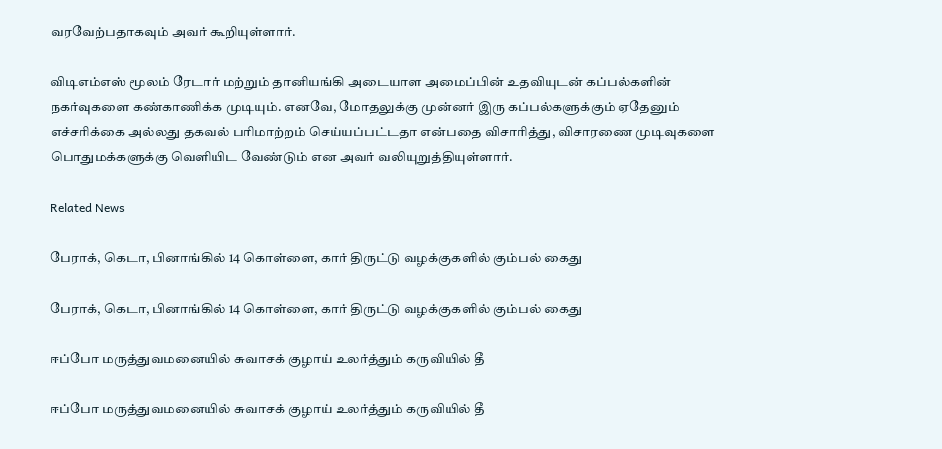வரவேற்பதாகவும் அவர் கூறியுள்ளார்.

விடிஎம்எஸ் மூலம் ரேடார் மற்றும் தானியங்கி அடையாள அமைப்பின் உதவியுடன் கப்பல்களின் நகர்வுகளை கண்காணிக்க முடியும். எனவே, மோதலுக்கு முன்னர் இரு கப்பல்களுக்கும் ஏதேனும் எச்சரிக்கை அல்லது தகவல் பரிமாற்றம் செய்யப்பட்டதா என்பதை விசாரித்து, விசாரணை முடிவுகளை பொதுமக்களுக்கு வெளியிட வேண்டும் என அவர் வலியுறுத்தியுள்ளார்.

Related News

பேராக், கெடா, பினாங்கில் 14 கொள்ளை, கார் திருட்டு வழக்குகளில் கும்பல் கைது

பேராக், கெடா, பினாங்கில் 14 கொள்ளை, கார் திருட்டு வழக்குகளில் கும்பல் கைது

ஈப்போ மருத்துவமனையில் சுவாசக் குழாய் உலர்த்தும் கருவியில் தீ

ஈப்போ மருத்துவமனையில் சுவாசக் குழாய் உலர்த்தும் கருவியில் தீ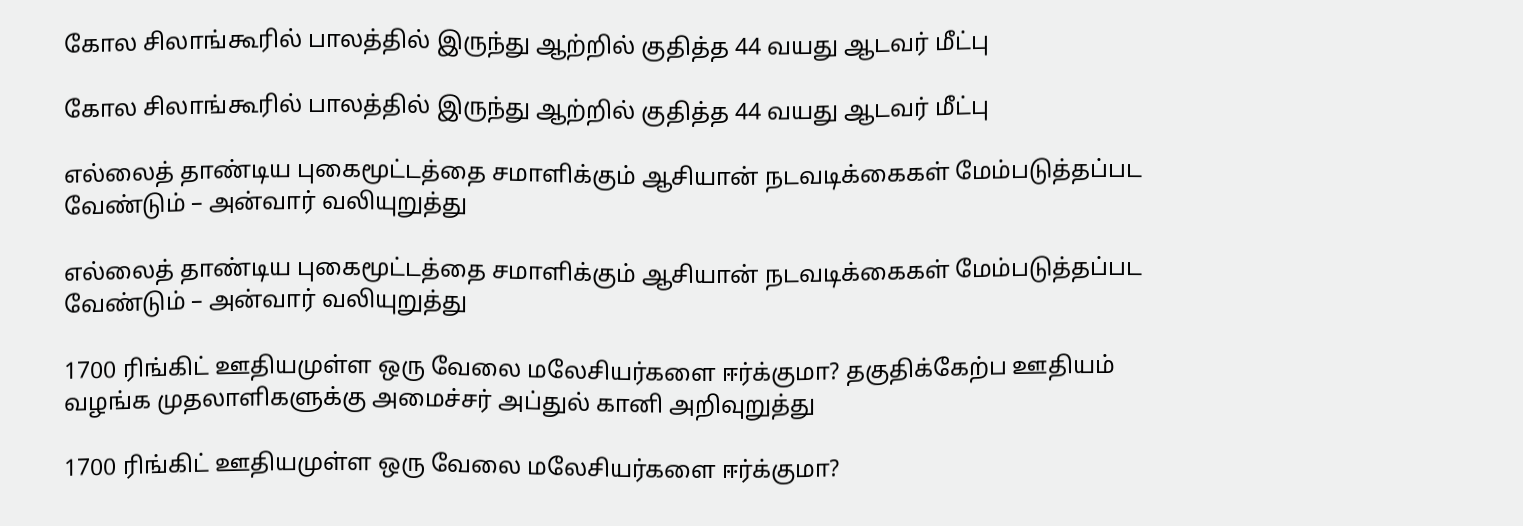கோல சிலாங்கூரில் பாலத்தில் இருந்து ஆற்றில் குதித்த 44 வயது ஆடவர் மீட்பு

கோல சிலாங்கூரில் பாலத்தில் இருந்து ஆற்றில் குதித்த 44 வயது ஆடவர் மீட்பு

எல்லைத் தாண்டிய புகைமூட்டத்தை சமாளிக்கும் ஆசியான் நடவடிக்கைகள் மேம்படுத்தப்பட வேண்டும் – அன்வார் வலியுறுத்து

எல்லைத் தாண்டிய புகைமூட்டத்தை சமாளிக்கும் ஆசியான் நடவடிக்கைகள் மேம்படுத்தப்பட வேண்டும் – அன்வார் வலியுறுத்து

1700 ரிங்கிட் ஊதியமுள்ள ஒரு வேலை மலேசியர்களை ஈர்க்குமா? தகுதிக்கேற்ப ஊதியம் வழங்க முதலாளிகளுக்கு அமைச்சர் அப்துல் கானி அறிவுறுத்து

1700 ரிங்கிட் ஊதியமுள்ள ஒரு வேலை மலேசியர்களை ஈர்க்குமா?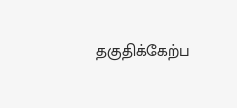தகுதிக்கேற்ப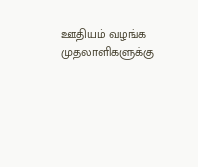ஊதியம் வழங்க முதலாளிகளுக்கு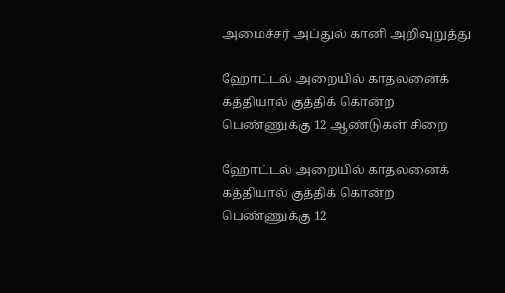அமைச்சர் அப்துல் கானி அறிவுறுத்து

ஹோட்டல் அறையில் காதலனைக் கத்தியால் குத்திக் கொன்ற பெண்ணுக்கு 12 ஆண்டுகள் சிறை

ஹோட்டல் அறையில் காதலனைக் கத்தியால் குத்திக் கொன்ற பெண்ணுக்கு 12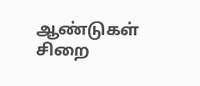ஆண்டுகள் சிறை